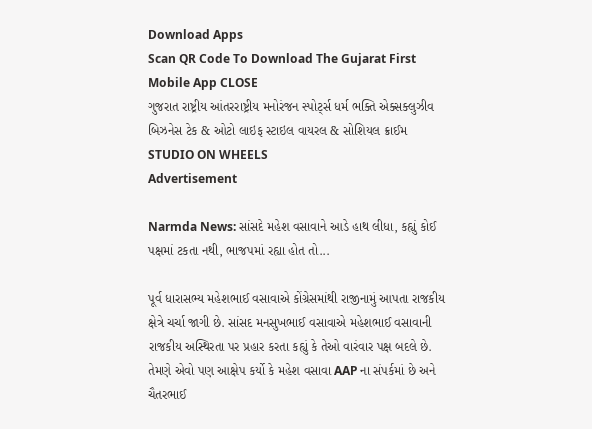Download Apps
Scan QR Code To Download The Gujarat First Mobile App CLOSE
ગુજરાત રાષ્ટ્રીય આંતરરાષ્ટ્રીય મનોરંજન સ્પોર્ટ્સ ધર્મ ભક્તિ એક્સક્લુઝીવ બિઝનેસ ટેક & ઓટો લાઇફ સ્ટાઇલ વાયરલ & સોશિયલ ક્રાઈમ STUDIO ON WHEELS
Advertisement

Narmda News: સાંસદે મહેશ વસાવાને આડે હાથ લીધા, કહ્યું કોઈ પક્ષમાં ટકતા નથી, ભાજપમાં રહ્યા હોત તો...

પૂર્વ ધારાસભ્ય મહેશભાઈ વસાવાએ કોંગ્રેસમાંથી રાજીનામું આપતા રાજકીય ક્ષેત્રે ચર્ચા જાગી છે. સાંસદ મનસુખભાઈ વસાવાએ મહેશભાઈ વસાવાની રાજકીય અસ્થિરતા પર પ્રહાર કરતા કહ્યું કે તેઓ વારંવાર પક્ષ બદલે છે. તેમણે એવો પણ આક્ષેપ કર્યો કે મહેશ વસાવા AAP ના સંપર્કમાં છે અને ચૈતરભાઈ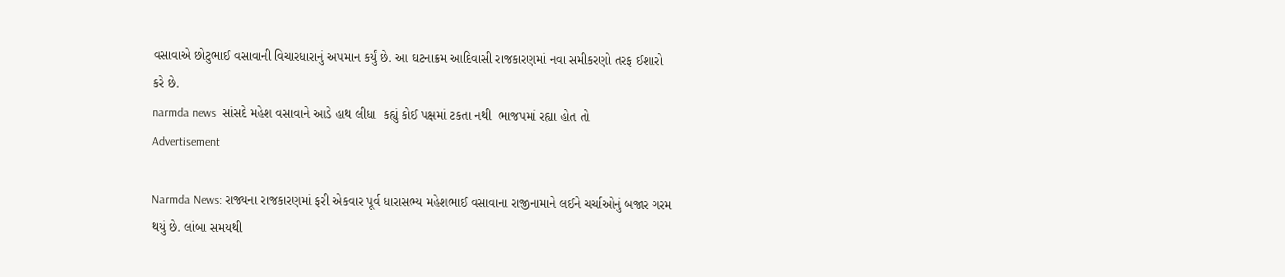વસાવાએ છોટુભાઈ વસાવાની વિચારધારાનું અપમાન કર્યું છે. આ ઘટનાક્રમ આદિવાસી રાજકારણમાં નવા સમીકરણો તરફ ઈશારો કરે છે.
narmda news  સાંસદે મહેશ વસાવાને આડે હાથ લીધા  કહ્યું કોઈ પક્ષમાં ટકતા નથી  ભાજપમાં રહ્યા હોત તો
Advertisement

Narmda News: રાજ્યના રાજકારણમાં ફરી એકવાર પૂર્વ ધારાસભ્ય મહેશભાઈ વસાવાના રાજીનામાને લઈને ચર્ચાઓનું બજાર ગરમ થયું છે. લાંબા સમયથી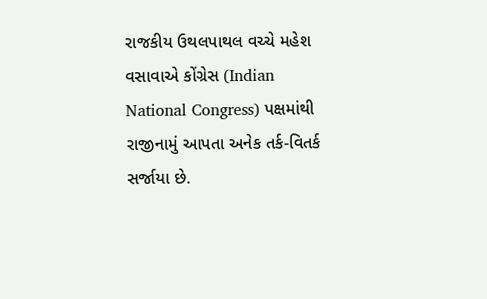રાજકીય ઉથલપાથલ વચ્ચે મહેશ વસાવાએ કોંગ્રેસ (Indian National Congress) પક્ષમાંથી રાજીનામું આપતા અનેક તર્ક-વિતર્ક સર્જાયા છે.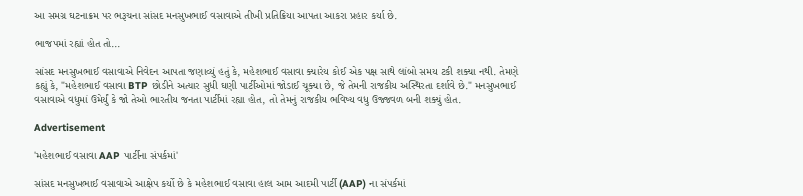આ સમગ્ર ઘટનાક્રમ પર ભરૂચના સાંસદ મનસુખભાઈ વસાવાએ તીખી પ્રતિક્રિયા આપતા આકરા પ્રહાર કર્યા છે.

ભાજપમાં રહ્યાં હોત તો...

સાંસદ મનસુખભાઈ વસાવાએ નિવેદન આપતા જણાવ્યું હતું કે, મહેશભાઈ વસાવા ક્યારેય કોઈ એક પક્ષ સાથે લાંબો સમય ટકી શક્યા નથી. તેમણે કહ્યું કે, "મહેશભાઈ વસાવા BTP છોડીને અત્યાર સુધી ઘણી પાર્ટીઓમાં જોડાઈ ચૂક્યા છે, જે તેમની રાજકીય અસ્થિરતા દર્શાવે છે." મનસુખભાઈ વસાવાએ વધુમાં ઉમેર્યું કે જો તેઓ ભારતીય જનતા પાર્ટીમાં રહ્યા હોત, તો તેમનું રાજકીય ભવિષ્ય વધુ ઉજ્જવળ બની શક્યું હોત.

Advertisement

'મહેશભાઈ વસાવા AAP પાર્ટીના સંપર્કમાં'

સાંસદ મનસુખભાઈ વસાવાએ આક્ષેપ કર્યો છે કે મહેશભાઈ વસાવા હાલ આમ આદમી પાર્ટી (AAP) ના સંપર્કમાં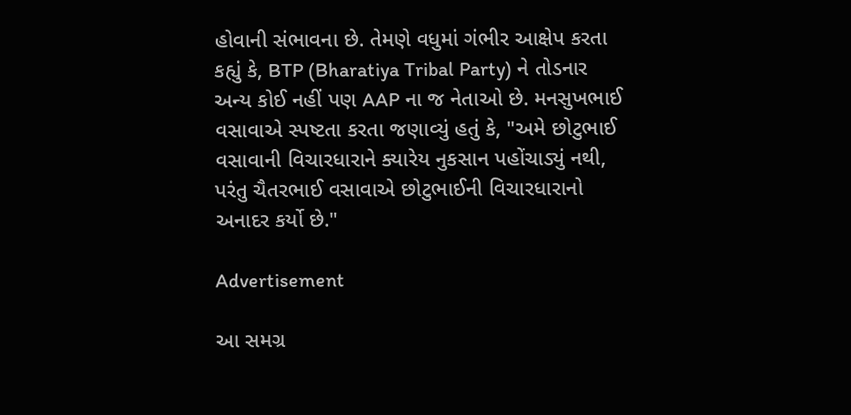હોવાની સંભાવના છે. તેમણે વધુમાં ગંભીર આક્ષેપ કરતા કહ્યું કે, BTP (Bharatiya Tribal Party) ને તોડનાર અન્ય કોઈ નહીં પણ AAP ના જ નેતાઓ છે. મનસુખભાઈ વસાવાએ સ્પષ્ટતા કરતા જણાવ્યું હતું કે, "અમે છોટુભાઈ વસાવાની વિચારધારાને ક્યારેય નુકસાન પહોંચાડ્યું નથી, પરંતુ ચૈતરભાઈ વસાવાએ છોટુભાઈની વિચારધારાનો અનાદર કર્યો છે."

Advertisement

આ સમગ્ર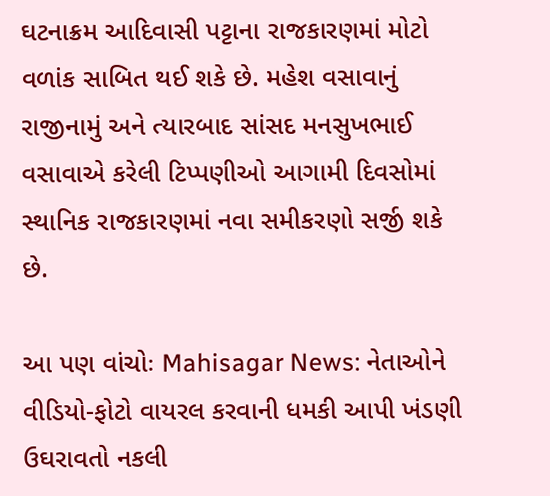ઘટનાક્રમ આદિવાસી પટ્ટાના રાજકારણમાં મોટો વળાંક સાબિત થઈ શકે છે. મહેશ વસાવાનું રાજીનામું અને ત્યારબાદ સાંસદ મનસુખભાઈ વસાવાએ કરેલી ટિપ્પણીઓ આગામી દિવસોમાં સ્થાનિક રાજકારણમાં નવા સમીકરણો સર્જી શકે છે.

આ પણ વાંચોઃ Mahisagar News: નેતાઓને વીડિયો-ફોટો વાયરલ કરવાની ધમકી આપી ખંડણી ઉઘરાવતો નકલી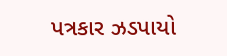પત્રકાર ઝડપાયો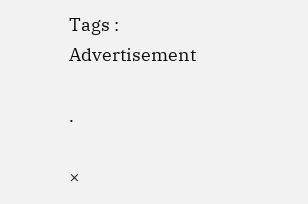Tags :
Advertisement

.

×